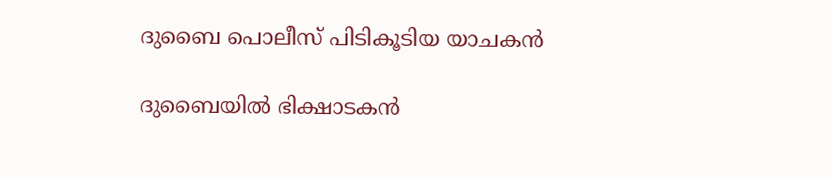ദുബൈ പൊലീസ് പിടികൂടിയ യാചകൻ

ദുബൈയിൽ ഭിക്ഷാടകൻ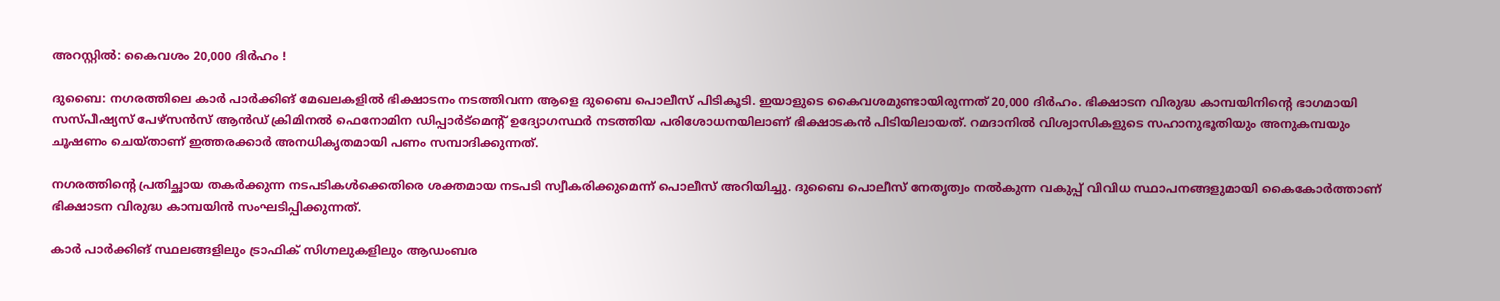അറസ്റ്റിൽ: കൈവശം 20,000 ദിർഹം !

ദുബൈ: നഗരത്തിലെ കാർ പാർക്കിങ് മേഖലകളിൽ ഭിക്ഷാടനം നടത്തിവന്ന ആളെ ദുബൈ പൊലീസ് പിടികൂടി. ഇയാളുടെ കൈവശമുണ്ടായിരുന്നത് 20,000 ദിർഹം. ഭിക്ഷാടന വിരുദ്ധ കാമ്പയിനിന്‍റെ ഭാഗമായി സസ്പീഷ്യസ് പേഴ്സൻസ് ആൻഡ് ക്രിമിനൽ ഫെനോമിന ഡിപ്പാർട്മെന്‍റ് ഉദ്യോഗസ്ഥർ നടത്തിയ പരിശോധനയിലാണ് ഭിക്ഷാടകൻ പിടിയിലായത്. റമദാനിൽ വിശ്വാസികളുടെ സഹാനുഭൂതിയും അനുകമ്പയും ചൂഷണം ചെയ്താണ് ഇത്തരക്കാർ അനധികൃതമായി പണം സമ്പാദിക്കുന്നത്.

നഗരത്തിന്‍റെ പ്രതിച്ഛായ തകർക്കുന്ന നടപടികൾക്കെതിരെ ശക്തമായ നടപടി സ്വീകരിക്കുമെന്ന് പൊലീസ് അറിയിച്ചു. ദുബൈ പൊലീസ് നേതൃത്വം നൽകുന്ന വകുപ്പ് വിവിധ സ്ഥാപനങ്ങളുമായി കൈകോർത്താണ് ഭിക്ഷാടന വിരുദ്ധ കാമ്പയിൻ സംഘടിപ്പിക്കുന്നത്.

കാർ പാർക്കിങ് സ്ഥലങ്ങളിലും ട്രാഫിക് സിഗ്നലുകളിലും ആഡംബര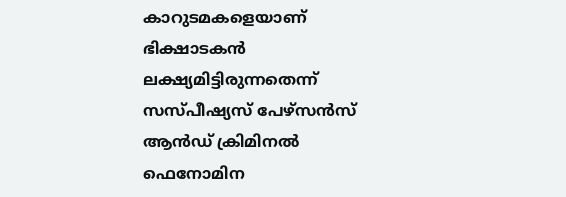കാറുടമകളെയാണ് ഭിക്ഷാടകൻ ലക്ഷ്യമിട്ടിരുന്നതെന്ന് സസ്പീഷ്യസ് പേഴ്സൻസ് ആൻഡ് ക്രിമിനൽ ഫെനോമിന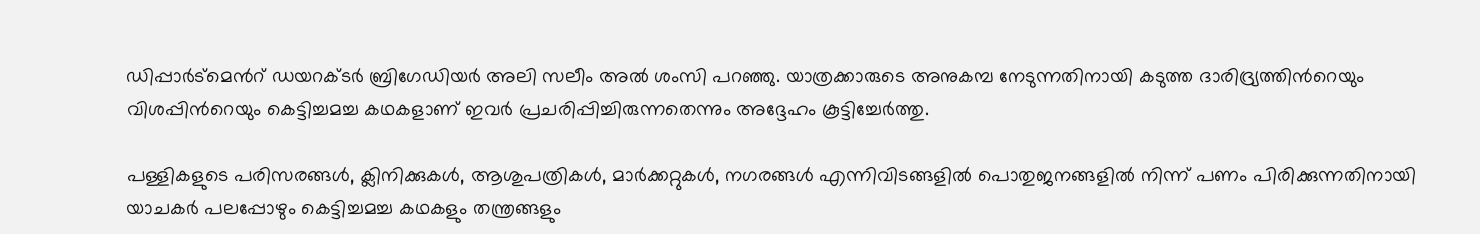ഡിപ്പാർട്മെന്‍റ് ഡയറക്ടർ ബ്രിഗേഡിയർ അലി സലീം അൽ ശംസി പറഞ്ഞു. യാത്രക്കാരുടെ അനുകമ്പ നേടുന്നതിനായി കടുത്ത ദാരിദ്ര്യത്തിന്‍റെയും വിശപ്പിന്‍റെയും കെട്ടിച്ചമച്ച കഥകളാണ് ഇവർ പ്രചരിപ്പിച്ചിരുന്നതെന്നും അദ്ദേഹം കൂട്ടിച്ചേർത്തു.

പള്ളികളുടെ പരിസരങ്ങൾ, ക്ലിനിക്കുകൾ, ആശുപത്രികൾ, മാർക്കറ്റുകൾ, നഗരങ്ങൾ എന്നിവിടങ്ങളിൽ പൊതുജനങ്ങളിൽ നിന്ന് പണം പിരിക്കുന്നതിനായി യാചകർ പലപ്പോഴും കെട്ടിച്ചമച്ച കഥകളും തന്ത്രങ്ങളും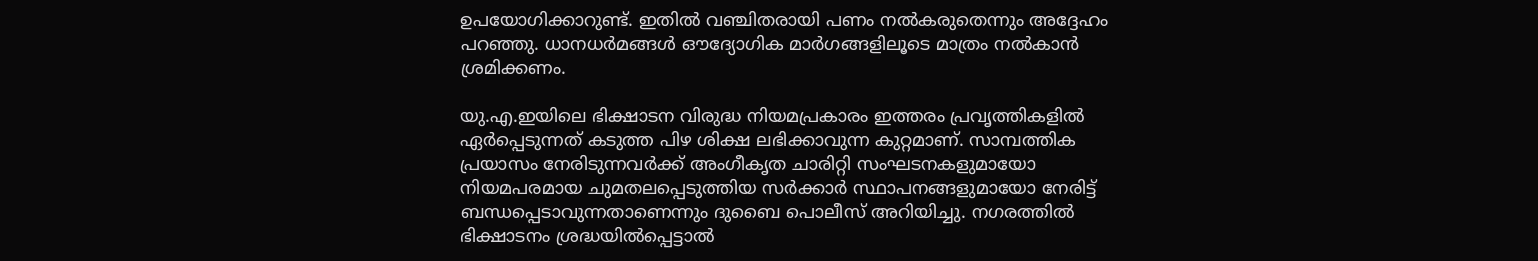ഉപയോഗിക്കാറുണ്ട്. ഇതിൽ വഞ്ചിതരായി പണം നൽകരുതെന്നും അദ്ദേഹം പറഞ്ഞു. ധാനധർമങ്ങൾ ഔദ്യോഗിക മാർഗങ്ങളിലൂടെ മാത്രം നൽകാൻ ശ്രമിക്കണം.

യു.എ.ഇയിലെ ഭിക്ഷാടന വിരുദ്ധ നിയമപ്രകാരം ഇത്തരം പ്രവൃത്തികളിൽ ഏർപ്പെടുന്നത് കടുത്ത പിഴ ശിക്ഷ ലഭിക്കാവുന്ന കുറ്റമാണ്. സാമ്പത്തിക പ്രയാസം നേരിടുന്നവർക്ക് അംഗീകൃത ചാരിറ്റി സംഘടനകളുമായോ നിയമപരമായ ചുമതലപ്പെടുത്തിയ സർക്കാർ സ്ഥാപനങ്ങളുമായോ നേരിട്ട് ബന്ധപ്പെടാവുന്നതാണെന്നും ദുബൈ പൊലീസ് അറിയിച്ചു. നഗരത്തിൽ ഭിക്ഷാടനം ശ്രദ്ധയിൽപ്പെട്ടാൽ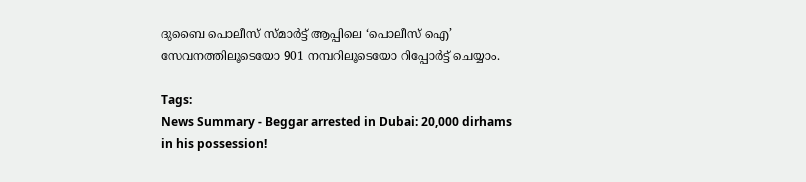ദുബൈ പൊലീസ് സ്മാർട്ട് ആപ്പിലെ ‘പൊലീസ് ഐ’ സേവനത്തിലൂടെയോ 901 നമ്പറിലൂടെയോ റിപ്പോർട്ട് ചെയ്യാം.

Tags:
News Summary - Beggar arrested in Dubai: 20,000 dirhams in his possession!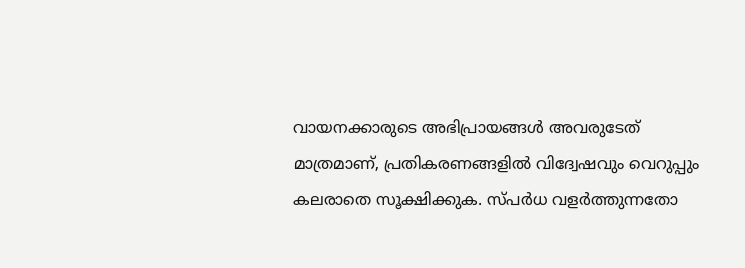വായനക്കാരുടെ അഭിപ്രായങ്ങള്‍ അവരുടേത് മാത്രമാണ്, പ്രതികരണങ്ങളിൽ വിദ്വേഷവും വെറുപ്പും കലരാതെ സൂക്ഷിക്കുക. സ്പർധ വളർത്തുന്നതോ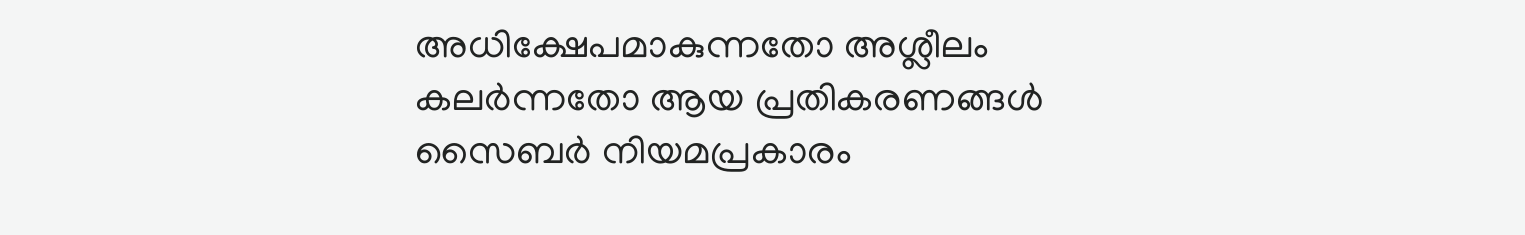അധിക്ഷേപമാകുന്നതോ അശ്ലീലം കലർന്നതോ ആയ പ്രതികരണങ്ങൾ സൈബർ നിയമപ്രകാരം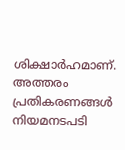ശിക്ഷാർഹമാണ്. അത്തരം പ്രതികരണങ്ങൾ നിയമനടപടി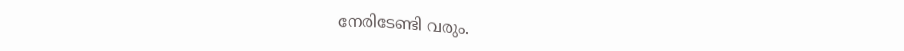നേരിടേണ്ടി വരും.